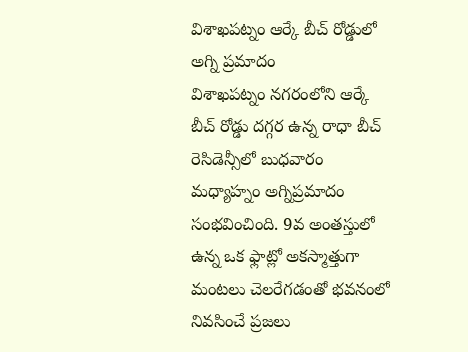విశాఖపట్నం ఆర్కే బీచ్ రోడ్డులో అగ్ని ప్రమాదం
విశాఖపట్నం నగరంలోని ఆర్కే బీచ్ రోడ్డు దగ్గర ఉన్న రాధా బీచ్ రెసిడెన్సీలో బుధవారం మధ్యాహ్నం అగ్నిప్రమాదం సంభవించింది. 9వ అంతస్తులో ఉన్న ఒక ఫ్లాట్లో అకస్మాత్తుగా మంటలు చెలరేగడంతో భవనంలో నివసించే ప్రజలు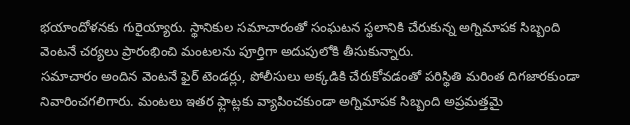భయాందోళనకు గురైయ్యారు. స్థానికుల సమాచారంతో సంఘటన స్థలానికి చేరుకున్న అగ్నిమాపక సిబ్బంది వెంటనే చర్యలు ప్రారంభించి మంటలను పూర్తిగా అదుపులోకి తీసుకున్నారు.
సమాచారం అందిన వెంటనే ఫైర్ టెండర్లు, పోలీసులు అక్కడికి చేరుకోవడంతో పరిస్థితి మరింత దిగజారకుండా నివారించగలిగారు. మంటలు ఇతర ఫ్లాట్లకు వ్యాపించకుండా అగ్నిమాపక సిబ్బంది అప్రమత్తమై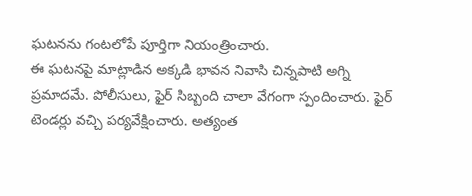ఘటనను గంటలోపే పూర్తిగా నియంత్రించారు.
ఈ ఘటనపై మాట్లాడిన అక్కడి భావన నివాసి చిన్నపాటి అగ్ని ప్రమాదమే. పోలీసులు, ఫైర్ సిబ్బంది చాలా వేగంగా స్పందించారు. ఫైర్ టెండర్లు వచ్చి పర్యవేక్షించారు. అత్యంత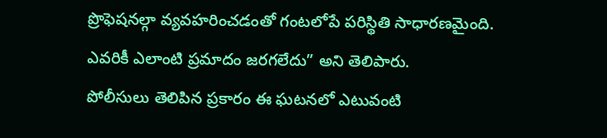ప్రొఫెషనల్గా వ్యవహరించడంతో గంటలోపే పరిస్థితి సాధారణమైంది. ఎవరికీ ఎలాంటి ప్రమాదం జరగలేదు” అని తెలిపారు.
పోలీసులు తెలిపిన ప్రకారం ఈ ఘటనలో ఎటువంటి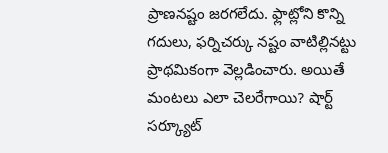ప్రాణనష్టం జరగలేదు. ఫ్లాట్లోని కొన్ని గదులు, ఫర్నిచర్కు నష్టం వాటిల్లినట్టు ప్రాథమికంగా వెల్లడించారు. అయితే మంటలు ఎలా చెలరేగాయి? షార్ట్ సర్క్యూట్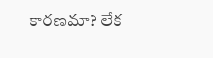కారణమా? లేక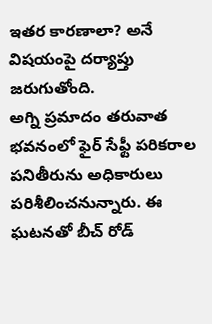ఇతర కారణాలా? అనే విషయంపై దర్యాప్తు జరుగుతోంది.
అగ్ని ప్రమాదం తరువాత భవనంలో ఫైర్ సేఫ్టీ పరికరాల పనితీరును అధికారులు పరిశీలించనున్నారు. ఈ ఘటనతో బీచ్ రోడ్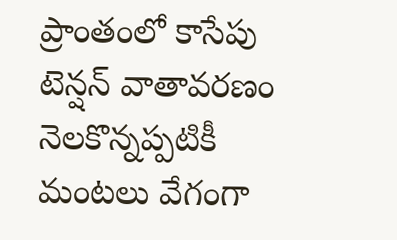ప్రాంతంలో కాసేపు టెన్షన్ వాతావరణం నెలకొన్నప్పటికీ మంటలు వేగంగా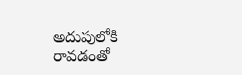అదుపులోకి రావడంతో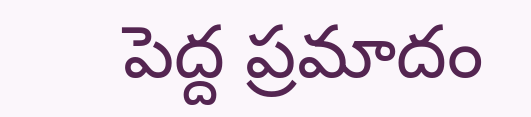పెద్ద ప్రమాదం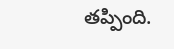తప్పింది.